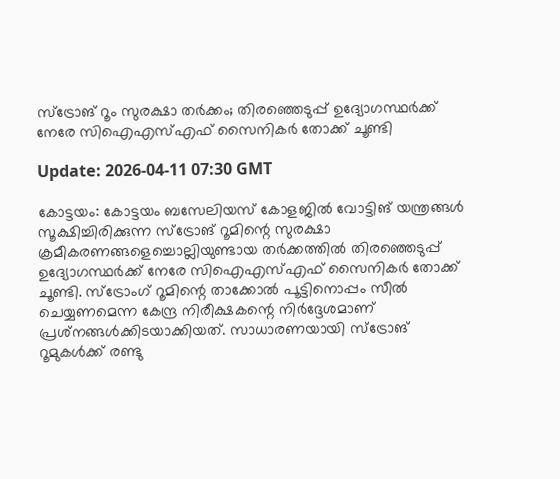സ്‌ട്രോങ് റൂം സുരക്ഷാ തര്‍ക്കം; തിരഞ്ഞെടുപ്പ് ഉദ്യോഗസ്ഥര്‍ക്ക് നേരേ സിഐഎസ്എഫ് സൈനികര്‍ തോക്ക് ചൂണ്ടി

Update: 2026-04-11 07:30 GMT

കോട്ടയം: കോട്ടയം ബസേലിയസ് കോളജില്‍ വോട്ടിങ് യന്ത്രങ്ങള്‍ സൂക്ഷിച്ചിരിക്കുന്ന സ്‌ട്രോങ് റൂമിന്റെ സുരക്ഷാ ക്രമീകരണങ്ങളെച്ചൊല്ലിയുണ്ടായ തര്‍ക്കത്തില്‍ തിരഞ്ഞെടുപ്പ് ഉദ്യോഗസ്ഥര്‍ക്ക് നേരേ സിഐഎസ്എഫ് സൈനികര്‍ തോക്ക് ചൂണ്ടി. സ്‌ട്രോംഗ് റൂമിന്റെ താക്കോല്‍ പൂട്ടിനൊപ്പം സീല്‍ ചെയ്യണമെന്ന കേന്ദ്ര നിരീക്ഷകന്റെ നിര്‍ദ്ദേശമാണ് പ്രശ്‌നങ്ങള്‍ക്കിടയാക്കിയത്. സാധാരണയായി സ്‌ട്രോങ് റൂമുകള്‍ക്ക് രണ്ടു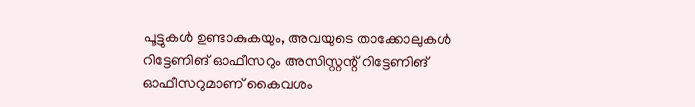പൂട്ടുകള്‍ ഉണ്ടാകുകയും, അവയുടെ താക്കോലുകള്‍ റിട്ടേണിങ് ഓഫീസറും അസിസ്റ്റന്റ് റിട്ടേണിങ് ഓഫീസറുമാണ് കൈവശം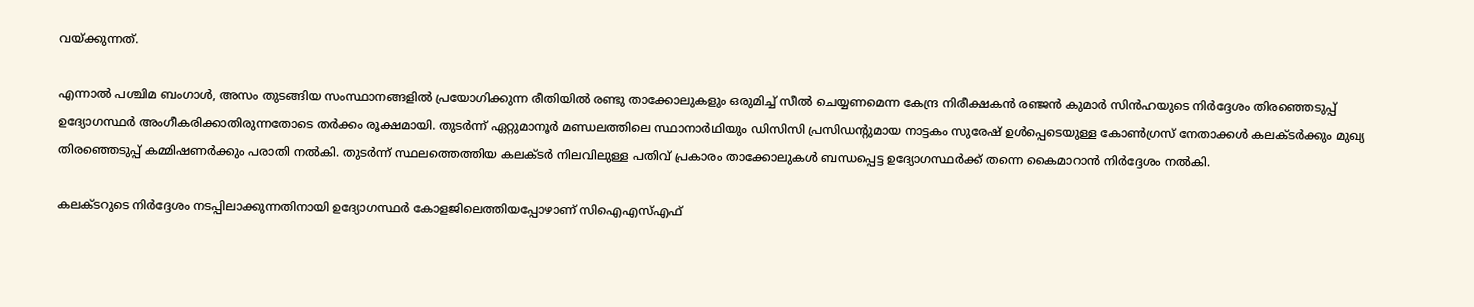വയ്ക്കുന്നത്.

എന്നാല്‍ പശ്ചിമ ബംഗാള്‍, അസം തുടങ്ങിയ സംസ്ഥാനങ്ങളില്‍ പ്രയോഗിക്കുന്ന രീതിയില്‍ രണ്ടു താക്കോലുകളും ഒരുമിച്ച് സീല്‍ ചെയ്യണമെന്ന കേന്ദ്ര നിരീക്ഷകന്‍ രഞ്ജന്‍ കുമാര്‍ സിന്‍ഹയുടെ നിര്‍ദ്ദേശം തിരഞ്ഞെടുപ്പ് ഉദ്യോഗസ്ഥര്‍ അംഗീകരിക്കാതിരുന്നതോടെ തര്‍ക്കം രൂക്ഷമായി. തുടര്‍ന്ന് ഏറ്റുമാനൂര്‍ മണ്ഡലത്തിലെ സ്ഥാനാര്‍ഥിയും ഡിസിസി പ്രസിഡന്റുമായ നാട്ടകം സുരേഷ് ഉള്‍പ്പെടെയുള്ള കോണ്‍ഗ്രസ് നേതാക്കള്‍ കലക്ടര്‍ക്കും മുഖ്യ തിരഞ്ഞെടുപ്പ് കമ്മിഷണര്‍ക്കും പരാതി നല്‍കി. തുടര്‍ന്ന് സ്ഥലത്തെത്തിയ കലക്ടര്‍ നിലവിലുള്ള പതിവ് പ്രകാരം താക്കോലുകള്‍ ബന്ധപ്പെട്ട ഉദ്യോഗസ്ഥര്‍ക്ക് തന്നെ കൈമാറാന്‍ നിര്‍ദ്ദേശം നല്‍കി.

കലക്ടറുടെ നിര്‍ദ്ദേശം നടപ്പിലാക്കുന്നതിനായി ഉദ്യോഗസ്ഥര്‍ കോളജിലെത്തിയപ്പോഴാണ് സിഐഎസ്എഫ്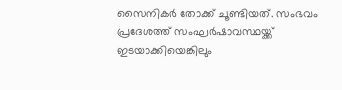സൈനികര്‍ തോക്ക് ചൂണ്ടിയത്. സംഭവം പ്രദേശത്ത് സംഘര്‍ഷാവസ്ഥയ്ക്ക് ഇടയാക്കിയെങ്കിലും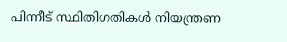പിന്നീട് സ്ഥിതിഗതികള്‍ നിയന്ത്രണ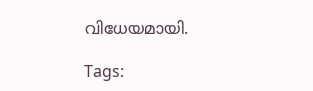വിധേയമായി.

Tags: